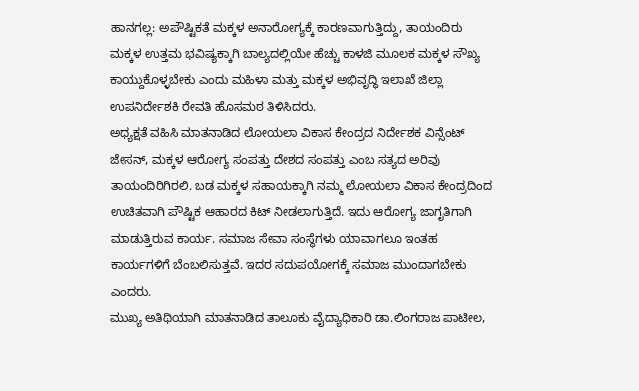ಹಾನಗಲ್ಲ: ಅಪೌಷ್ಟಿಕತೆ ಮಕ್ಕಳ ಅನಾರೋಗ್ಯಕ್ಕೆ ಕಾರಣವಾಗುತ್ತಿದ್ದು, ತಾಯಂದಿರು ಮಕ್ಕಳ ಉತ್ತಮ ಭವಿಷ್ಯಕ್ಕಾಗಿ ಬಾಲ್ಯದಲ್ಲಿಯೇ ಹೆಚ್ಚು ಕಾಳಜಿ ಮೂಲಕ ಮಕ್ಕಳ ಸೌಖ್ಯ ಕಾಯ್ದುಕೊಳ್ಳಬೇಕು ಎಂದು ಮಹಿಳಾ ಮತ್ತು ಮಕ್ಕಳ ಅಭಿವೃದ್ಧಿ ಇಲಾಖೆ ಜಿಲ್ಲಾ ಉಪನಿರ್ದೇಶಕಿ ರೇವತಿ ಹೊಸಮಠ ತಿಳಿಸಿದರು.
ಅಧ್ಯಕ್ಷತೆ ವಹಿಸಿ ಮಾತನಾಡಿದ ಲೋಯಲಾ ವಿಕಾಸ ಕೇಂದ್ರದ ನಿರ್ದೇಶಕ ವಿನ್ಸೆಂಟ್ ಜೇಸನ್, ಮಕ್ಕಳ ಆರೋಗ್ಯ ಸಂಪತ್ತು ದೇಶದ ಸಂಪತ್ತು ಎಂಬ ಸತ್ಯದ ಅರಿವು ತಾಯಂದಿರಿಗಿರಲಿ. ಬಡ ಮಕ್ಕಳ ಸಹಾಯಕ್ಕಾಗಿ ನಮ್ಮ ಲೋಯಲಾ ವಿಕಾಸ ಕೇಂದ್ರದಿಂದ ಉಚಿತವಾಗಿ ಪೌಷ್ಟಿಕ ಆಹಾರದ ಕಿಟ್ ನೀಡಲಾಗುತ್ತಿದೆ. ಇದು ಆರೋಗ್ಯ ಜಾಗೃತಿಗಾಗಿ ಮಾಡುತ್ತಿರುವ ಕಾರ್ಯ. ಸಮಾಜ ಸೇವಾ ಸಂಸ್ಥೆಗಳು ಯಾವಾಗಲೂ ಇಂತಹ ಕಾರ್ಯಗಳಿಗೆ ಬೆಂಬಲಿಸುತ್ತವೆ. ಇದರ ಸದುಪಯೋಗಕ್ಕೆ ಸಮಾಜ ಮುಂದಾಗಬೇಕು ಎಂದರು.
ಮುಖ್ಯ ಅತಿಥಿಯಾಗಿ ಮಾತನಾಡಿದ ತಾಲೂಕು ವೈದ್ಯಾಧಿಕಾರಿ ಡಾ.ಲಿಂಗರಾಜ ಪಾಟೀಲ,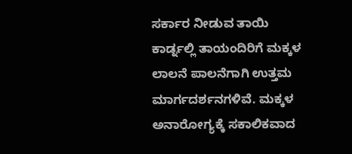ಸರ್ಕಾರ ನೀಡುವ ತಾಯಿ ಕಾರ್ಡ್ನಲ್ಲಿ ತಾಯಂದಿರಿಗೆ ಮಕ್ಕಳ ಲಾಲನೆ ಪಾಲನೆಗಾಗಿ ಉತ್ತಮ ಮಾರ್ಗದರ್ಶನಗಳಿವೆ. ಮಕ್ಕಳ ಅನಾರೋಗ್ಯಕ್ಕೆ ಸಕಾಲಿಕವಾದ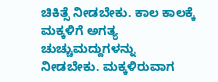ಚಿಕಿತ್ಸೆ ನೀಡಬೇಕು. ಕಾಲ ಕಾಲಕ್ಕೆ ಮಕ್ಕಳಿಗೆ ಅಗತ್ಯ ಚುಚ್ಚುಮದ್ದುಗಳನ್ನು ನೀಡಬೇಕು. ಮಕ್ಕಳಿರುವಾಗ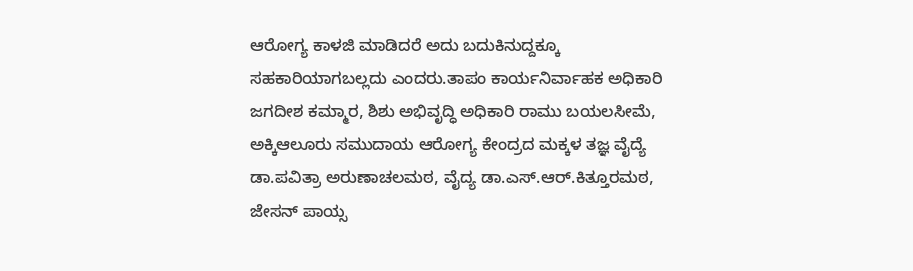ಆರೋಗ್ಯ ಕಾಳಜಿ ಮಾಡಿದರೆ ಅದು ಬದುಕಿನುದ್ದಕ್ಕೂ ಸಹಕಾರಿಯಾಗಬಲ್ಲದು ಎಂದರು.ತಾಪಂ ಕಾರ್ಯನಿರ್ವಾಹಕ ಅಧಿಕಾರಿ ಜಗದೀಶ ಕಮ್ಮಾರ, ಶಿಶು ಅಭಿವೃದ್ಧಿ ಅಧಿಕಾರಿ ರಾಮು ಬಯಲಸೀಮೆ, ಅಕ್ಕಿಆಲೂರು ಸಮುದಾಯ ಆರೋಗ್ಯ ಕೇಂದ್ರದ ಮಕ್ಕಳ ತಜ್ಞ ವೈದ್ಯೆ ಡಾ.ಪವಿತ್ರಾ ಅರುಣಾಚಲಮಠ, ವೈದ್ಯ ಡಾ.ಎಸ್.ಆರ್.ಕಿತ್ತೂರಮಠ, ಜೇಸನ್ ಪಾಯ್ಸ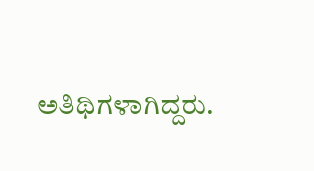ಅತಿಥಿಗಳಾಗಿದ್ದರು.